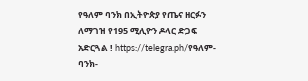የዓለም ባንክ በኢትዮጵያ የጤና ዘርፉን ለማገዝ የ195 ሚሊዮን ዶላር ድጋፍ አድርጓል ! https://telegra.ph/የዓለም-ባንክ-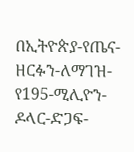በኢትዮጵያ-የጤና-ዘርፉን-ለማገዝ-የ195-ሚሊዮን-ዶላር-ድጋፍ-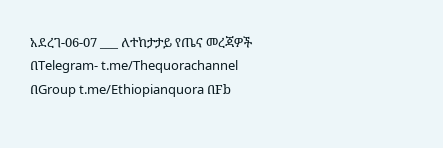አደረገ-06-07 ___ ለተከታታይ የጤና መረጃዎች በTelegram- t.me/Thequorachannel በGroup t.me/Ethiopianquora በFb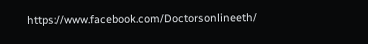https://www.facebook.com/Doctorsonlineeth/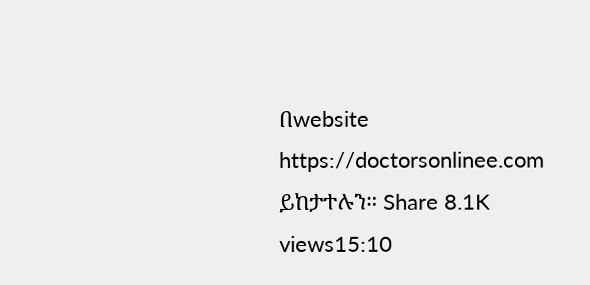በwebsite https://doctorsonlinee.com ይከታተሉን። Share 8.1K views15:10